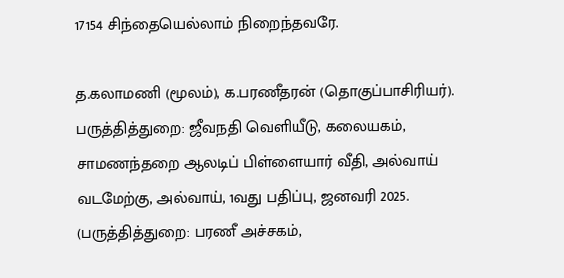17154 சிந்தையெல்லாம் நிறைந்தவரே.

த.கலாமணி (மூலம்), க.பரணீதரன் (தொகுப்பாசிரியர்). பருத்தித்துறை: ஜீவநதி வெளியீடு, கலையகம், சாமணந்தறை ஆலடிப் பிள்ளையார் வீதி, அல்வாய் வடமேற்கு, அல்வாய், 1வது பதிப்பு, ஜனவரி 2025. (பருத்தித்துறை: பரணீ அச்சகம்,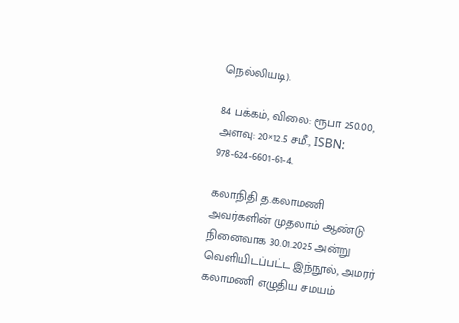நெல்லியடி).

84 பக்கம், விலை: ரூபா 250.00, அளவு: 20×12.5 சமீ., ISBN: 978-624-6601-61-4.

கலாநிதி த.கலாமணி அவர்களின் முதலாம் ஆண்டு நினைவாக 30.01.2025 அன்று வெளியிடப்பட்ட இந்நூல், அமரர் கலாமணி எழுதிய சமயம்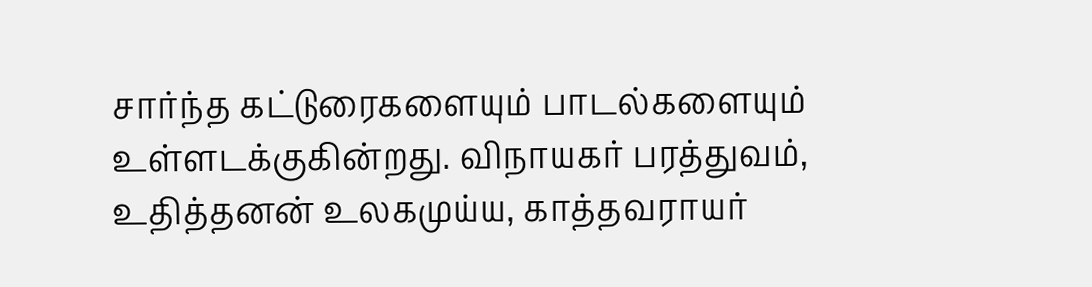சார்ந்த கட்டுரைகளையும் பாடல்களையும் உள்ளடக்குகின்றது. விநாயகர் பரத்துவம், உதித்தனன் உலகமுய்ய, காத்தவராயர்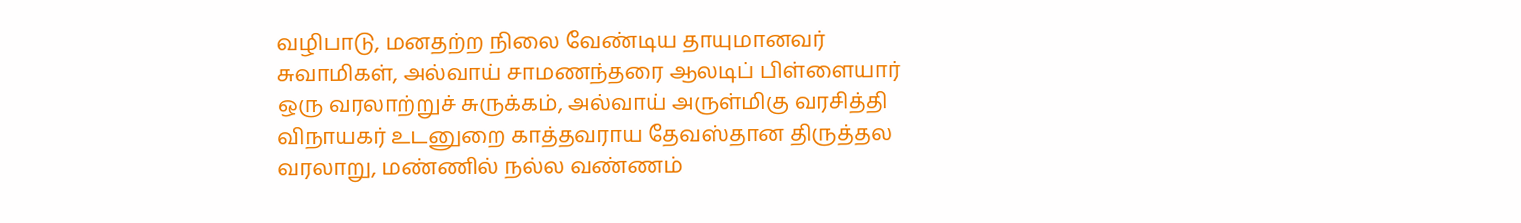வழிபாடு, மனதற்ற நிலை வேண்டிய தாயுமானவர் சுவாமிகள், அல்வாய் சாமணந்தரை ஆலடிப் பிள்ளையார் ஒரு வரலாற்றுச் சுருக்கம், அல்வாய் அருள்மிகு வரசித்தி விநாயகர் உடனுறை காத்தவராய தேவஸ்தான திருத்தல வரலாறு, மண்ணில் நல்ல வண்ணம்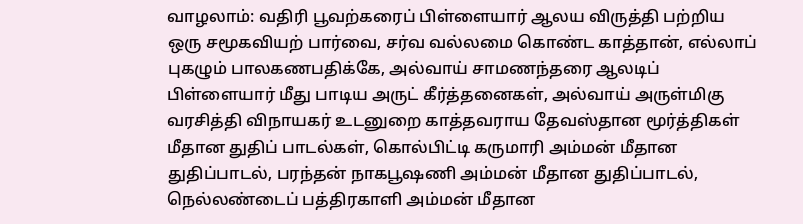வாழலாம்: வதிரி பூவற்கரைப் பிள்ளையார் ஆலய விருத்தி பற்றிய ஒரு சமூகவியற் பார்வை, சர்வ வல்லமை கொண்ட காத்தான், எல்லாப் புகழும் பாலகணபதிக்கே, அல்வாய் சாமணந்தரை ஆலடிப் பிள்ளையார் மீது பாடிய அருட் கீர்த்தனைகள், அல்வாய் அருள்மிகு வரசித்தி விநாயகர் உடனுறை காத்தவராய தேவஸ்தான மூர்த்திகள் மீதான துதிப் பாடல்கள், கொல்பிட்டி கருமாரி அம்மன் மீதான துதிப்பாடல், பரந்தன் நாகபூஷணி அம்மன் மீதான துதிப்பாடல்,  நெல்லண்டைப் பத்திரகாளி அம்மன் மீதான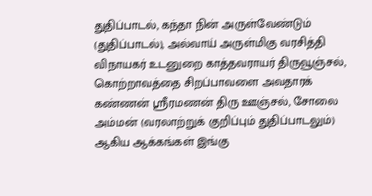துதிப்பாடல், கந்தா நின் அருள்வேண்டும் (துதிப்பாடல்), அல்வாய் அருள்மிகு வரசித்தி விநாயகர் உடனுறை காத்தவராயர் திருவூஞ்சல், கொற்றாவத்தை சிறப்பாவளை அவதாரக் கண்ணன் ஸ்ரீரமணன் திரு ஊஞ்சல், சோலை அம்மன் (வரலாற்றுக் குறிப்பும் துதிப்பாடலும்) ஆகிய ஆக்கங்கள் இங்கு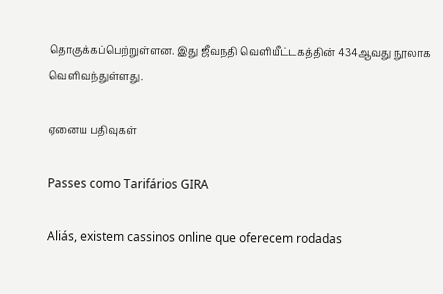தொகுக்கப்பெற்றுள்ளன. இது ஜீவநதி வெளியீட்டகத்தின் 434ஆவது நூலாக வெளிவந்துள்ளது.

ஏனைய பதிவுகள்

Passes como Tarifários GIRA

Aliás, existem cassinos online que oferecem rodadas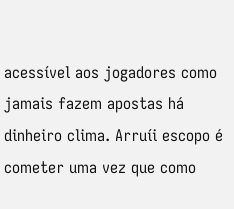acessível aos jogadores como jamais fazem apostas há dinheiro clima. Arruíi escopo é cometer uma vez que como